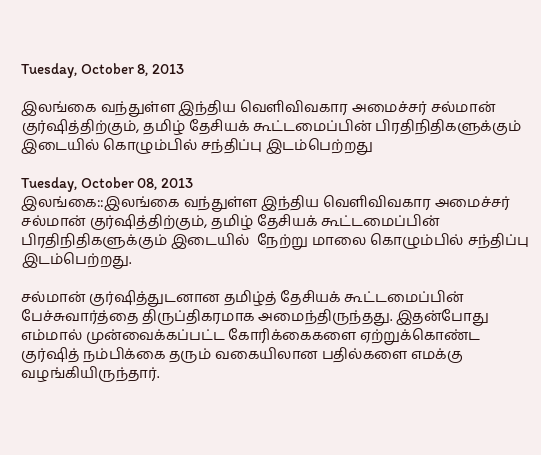Tuesday, October 8, 2013

இலங்கை வந்துள்ள இந்திய வெளிவிவகார அமைச்சர் சல்மான் குர்ஷித்திற்கும், தமிழ் தேசியக் கூட்டமைப்பின் பிரதிநிதிகளுக்கும் இடையில் கொழும்பில் சந்திப்பு இடம்பெற்றது

Tuesday, October 08, 2013
இலங்கை::இலங்கை வந்துள்ள இந்திய வெளிவிவகார அமைச்சர் சல்மான் குர்ஷித்திற்கும், தமிழ் தேசியக் கூட்டமைப்பின் பிரதிநிதிகளுக்கும் இடையில்  நேற்று மாலை கொழும்பில் சந்திப்பு இடம்பெற்றது.

சல்மான் குர்ஷித்துடனான தமிழ்த் தேசியக் கூட்டமைப்பின் பேச்சுவார்த்தை திருப்திகரமாக அமைந்திருந்தது. இதன்போது எம்மால் முன்வைக்கப்பட்ட கோரிக்கைகளை ஏற்றுக்கொண்ட குர்ஷித் நம்பிக்கை தரும் வகையிலான பதில்களை எமக்கு வழங்கியிருந்தார்.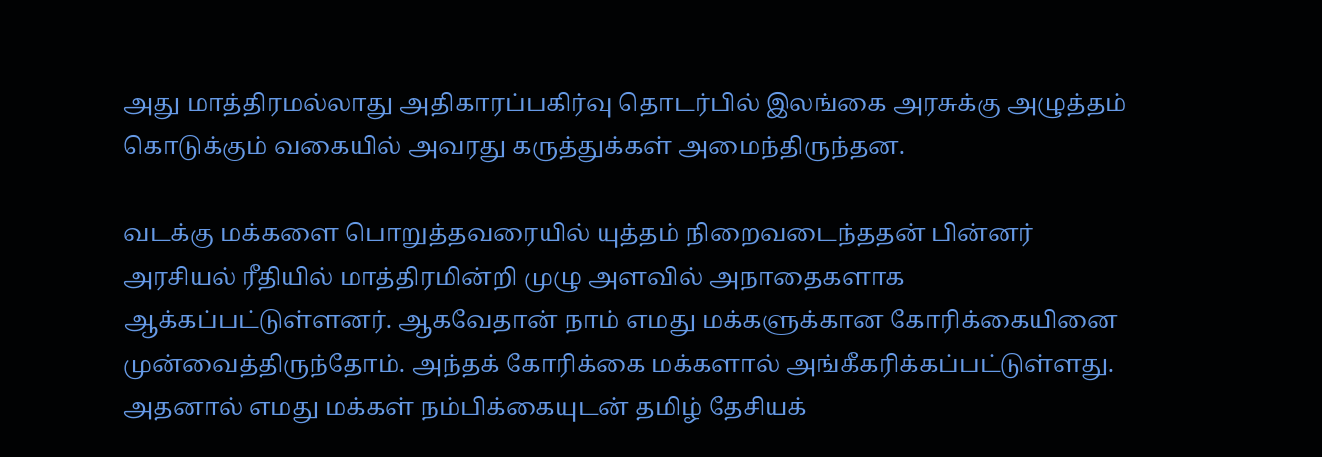அது மாத்திரமல்லாது அதிகாரப்பகிர்வு தொடர்பில் இலங்கை அரசுக்கு அழுத்தம் கொடுக்கும் வகையில் அவரது கருத்துக்கள் அமைந்திருந்தன.

வடக்கு மக்களை பொறுத்தவரையில் யுத்தம் நிறைவடைந்ததன் பின்னர் அரசியல் ரீதியில் மாத்திரமின்றி முழு அளவில் அநாதைகளாக ஆக்கப்பட்டுள்ளனர். ஆகவேதான் நாம் எமது மக்களுக்கான கோரிக்கையினை முன்வைத்திருந்தோம். அந்தக் கோரிக்கை மக்களால் அங்கீகரிக்கப்பட்டுள்ளது. அதனால் எமது மக்கள் நம்பிக்கையுடன் தமிழ் தேசியக்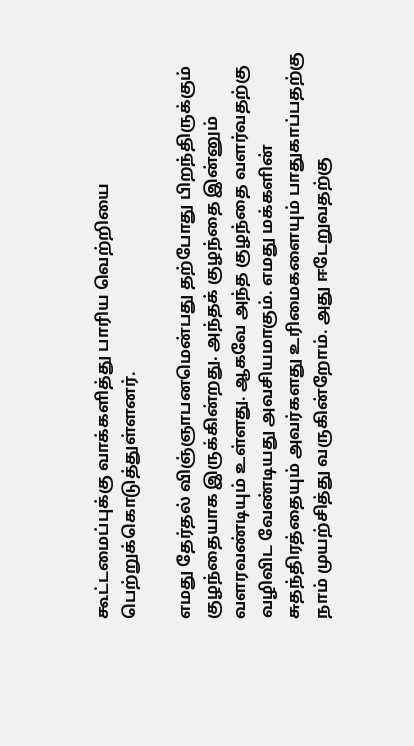கூட்டமைப்புக்கு வாக்களித்து பாரிய வெற்றியை பெற்றுக்கொடுத்துள்ளனர்.

எமது தேர்தல் விஞ்ஞாபனமென்பது தற்போது பிறந்திருக்கும் குழந்தையாக இருக்கின்றது. அந்தக் குழந்தை இன்னும் வளரவண்டியும் உள்ளது. ஆகவே அந்த குழந்தை வளர்வதற்கு வழிவிட வேண்டியது அவசியமாகும். எமது மக்களின் சுதந்திரத்தையும் அவர்களது உரிமைகளையும் பாதுகாப்பதற்கு நாம் முயற்சித்து வருகின்றோம். அது ஈடேறுவதற்கு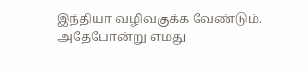இந்தியா வழிவகுக்க வேண்டும். அதேபோன்று எமது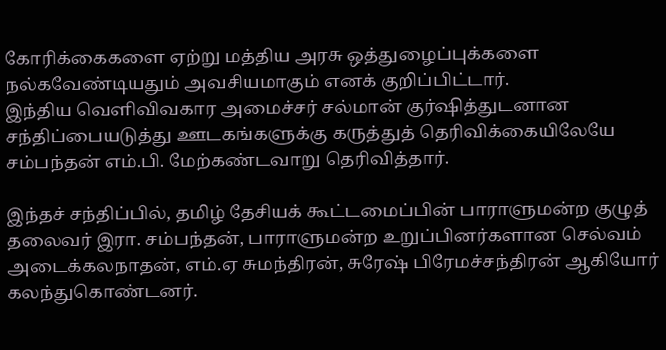கோரிக்கைகளை ஏற்று மத்திய அரசு ஒத்துழைப்புக்களை நல்கவேண்டியதும் அவசியமாகும் எனக் குறிப்பிட்டார்.
இந்திய வெளிவிவகார அமைச்சர் சல்மான் குர்ஷித்துடனான சந்திப்பையடுத்து ஊடகங்களுக்கு கருத்துத் தெரிவிக்கையிலேயே சம்பந்தன் எம்.பி. மேற்கண்டவாறு தெரிவித்தார்.

இந்தச் சந்திப்பில், தமிழ் தேசியக் கூட்டமைப்பின் பாராளுமன்ற குழுத் தலைவர் இரா. சம்பந்தன், பாராளுமன்ற உறுப்பினர்களான செல்வம் அடைக்கலநாதன், எம்.ஏ சுமந்திரன், சுரேஷ் பிரேமச்சந்திரன் ஆகியோர் கலந்துகொண்டனர்.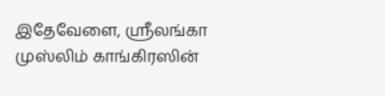இதேவேளை, ஸ்ரீலங்கா முஸ்லிம் காங்கிரஸின்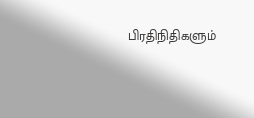பிரதிநிதிகளும்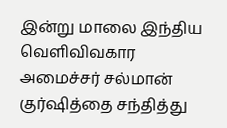இன்று மாலை இந்திய வெளிவிவகார அமைச்சர் சல்மான் குர்ஷித்தை சந்தித்து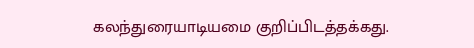கலந்துரையாடியமை குறிப்பிடத்தக்கது.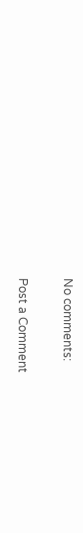No comments:

Post a Comment